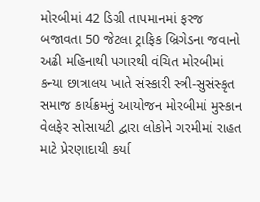મોરબીમાં 42 ડિગ્રી તાપમાનમાં ફરજ બજાવતા 50 જેટલા ટ્રાફિક બ્રિગેડના જવાનો અઢી મહિનાથી પગારથી વંચિત મોરબીમાં કન્યા છાત્રાલય ખાતે સંસ્કારી સ્ત્રી-સુસંસ્કૃત સમાજ કાર્યક્રમનું આયોજન મોરબીમાં મુસ્કાન વેલફેર સોસાયટી દ્વારા લોકોને ગરમીમાં રાહત માટે પ્રેરણાદાયી કર્યા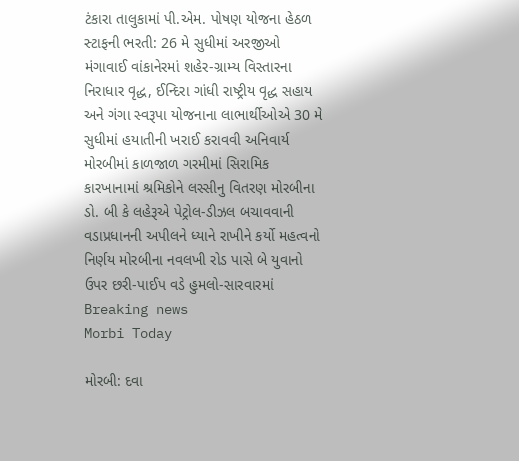ટંકારા તાલુકામાં પી.એમ. પોષણ યોજના હેઠળ સ્ટાફની ભરતી: 26 મે સુધીમાં અરજીઓ મંગાવાઈ વાંકાનેરમાં શહેર-ગ્રામ્ય વિસ્તારના નિરાધાર વૃદ્ધ, ઈન્દિરા ગાંધી રાષ્ટ્રીય વૃદ્ધ સહાય અને ગંગા સ્વરૂપા યોજનાના લાભાર્થીઓએ 30 મે સુધીમાં હયાતીની ખરાઈ કરાવવી અનિવાર્ય મોરબીમાં કાળજાળ ગરમીમાં સિરામિક કારખાનામાં શ્રમિકોને લસ્સીનુ વિતરણ મોરબીના ડો. બી કે લહેરૂએ પેટ્રોલ-ડીઝલ બચાવવાની વડાપ્રધાનની અપીલને ધ્યાને રાખીને કર્યો મહત્વનો નિર્ણય મોરબીના નવલખી રોડ પાસે બે યુવાનો ઉપર છરી-પાઈપ વડે હુમલો-સારવારમાં
Breaking news
Morbi Today

મોરબી: દવા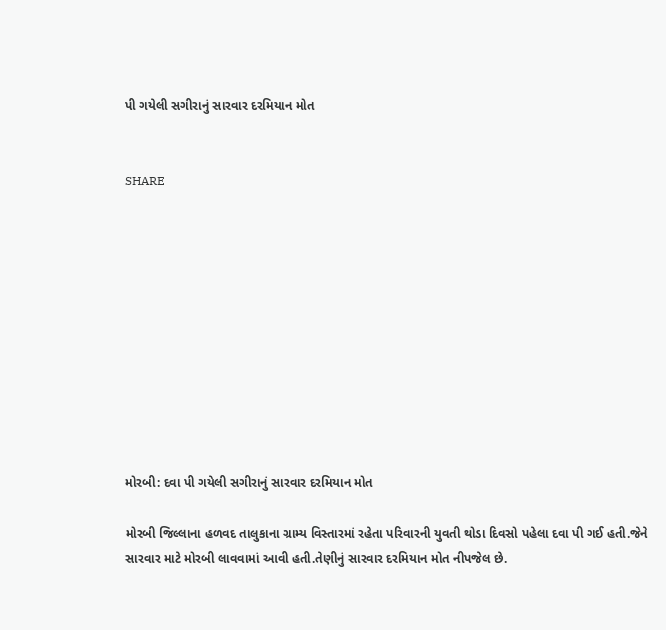પી ગયેલી સગીરાનું સારવાર દરમિયાન મોત


SHARE











મોરબી: દવા પી ગયેલી સગીરાનું સારવાર દરમિયાન મોત

મોરબી જિલ્લાના હળવદ તાલુકાના ગ્રામ્ય વિસ્તારમાં રહેતા પરિવારની યુવતી થોડા દિવસો પહેલા દવા પી ગઈ હતી.જેને સારવાર માટે મોરબી લાવવામાં આવી હતી.તેણીનું સારવાર દરમિયાન મોત નીપજેલ છે.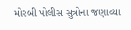મોરબી પોલીસ સુત્રોના જણાવ્યા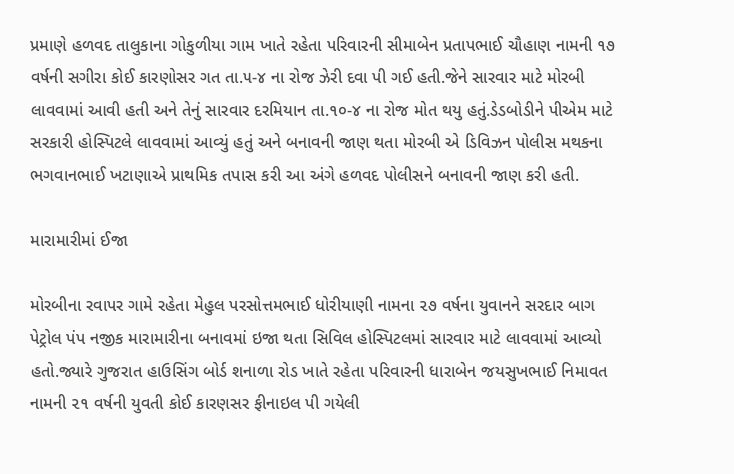પ્રમાણે હળવદ તાલુકાના ગોકુળીયા ગામ ખાતે રહેતા પરિવારની સીમાબેન પ્રતાપભાઈ ચૌહાણ નામની ૧૭ વર્ષની સગીરા કોઈ કારણોસર ગત તા.૫-૪ ના રોજ ઝેરી દવા પી ગઈ હતી.જેને સારવાર માટે મોરબી લાવવામાં આવી હતી અને તેનું સારવાર દરમિયાન તા.૧૦-૪ ના રોજ મોત થયુ હતું.ડેડબોડીને પીએમ માટે સરકારી હોસ્પિટલે લાવવામાં આવ્યું હતું અને બનાવની જાણ થતા મોરબી એ ડિવિઝન પોલીસ મથકના ભગવાનભાઈ ખટાણાએ પ્રાથમિક તપાસ કરી આ અંગે હળવદ પોલીસને બનાવની જાણ કરી હતી.

મારામારીમાં ઈજા

મોરબીના રવાપર ગામે રહેતા મેહુલ પરસોત્તમભાઈ ધોરીયાણી નામના ૨૭ વર્ષના યુવાનને સરદાર બાગ પેટ્રોલ પંપ નજીક મારામારીના બનાવમાં ઇજા થતા સિવિલ હોસ્પિટલમાં સારવાર માટે લાવવામાં આવ્યો હતો.જ્યારે ગુજરાત હાઉસિંગ બોર્ડ શનાળા રોડ ખાતે રહેતા પરિવારની ધારાબેન જયસુખભાઈ નિમાવત નામની ૨૧ વર્ષની યુવતી કોઈ કારણસર ફીનાઇલ પી ગયેલી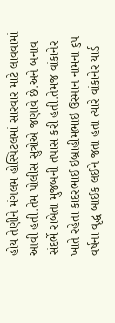હોય તેણીને મંગલમ હોસ્પિટલમાં સારવાર માટે લાવવામાં આવી હતી.તેમ પોલીસ સુત્રોએ જણાવે છે.અને બનાવ સંદર્ભે રાબેતા મુજબની તપાસ કરી હતી.તેમજ વાંકાનેર ખાતે રહેતા કાદરભાઈ ઇબ્રાહીમભાઇ ઉસ્માન નામના ૬૫ વર્ષના વૃદ્ધ બાઈક લઈને જતા હતા ત્યારે વાંકાનેર યાર્ડ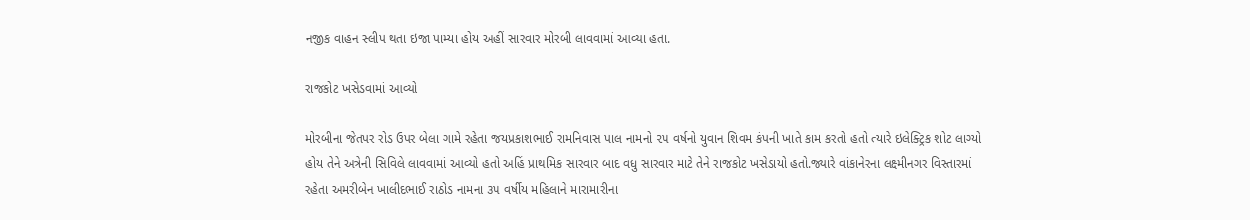નજીક વાહન સ્લીપ થતા ઇજા પામ્યા હોય અહીં સારવાર મોરબી લાવવામાં આવ્યા હતા.

રાજકોટ ખસેડવામાં આવ્યો

મોરબીના જેતપર રોડ ઉપર બેલા ગામે રહેતા જયપ્રકાશભાઈ રામનિવાસ પાલ નામનો ૨૫ વર્ષનો યુવાન શિવમ કંપની ખાતે કામ કરતો હતો ત્યારે ઇલેક્ટ્રિક શોટ લાગ્યો હોય તેને અત્રેની સિવિલે લાવવામાં આવ્યો હતો અહિં પ્રાથમિક સારવાર બાદ વધુ સારવાર માટે તેને રાજકોટ ખસેડાયો હતો.જ્યારે વાંકાનેરના લક્ષ્મીનગર વિસ્તારમાં રહેતા અમરીબેન ખાલીદભાઈ રાઠોડ નામના ૩૫ વર્ષીય મહિલાને મારામારીના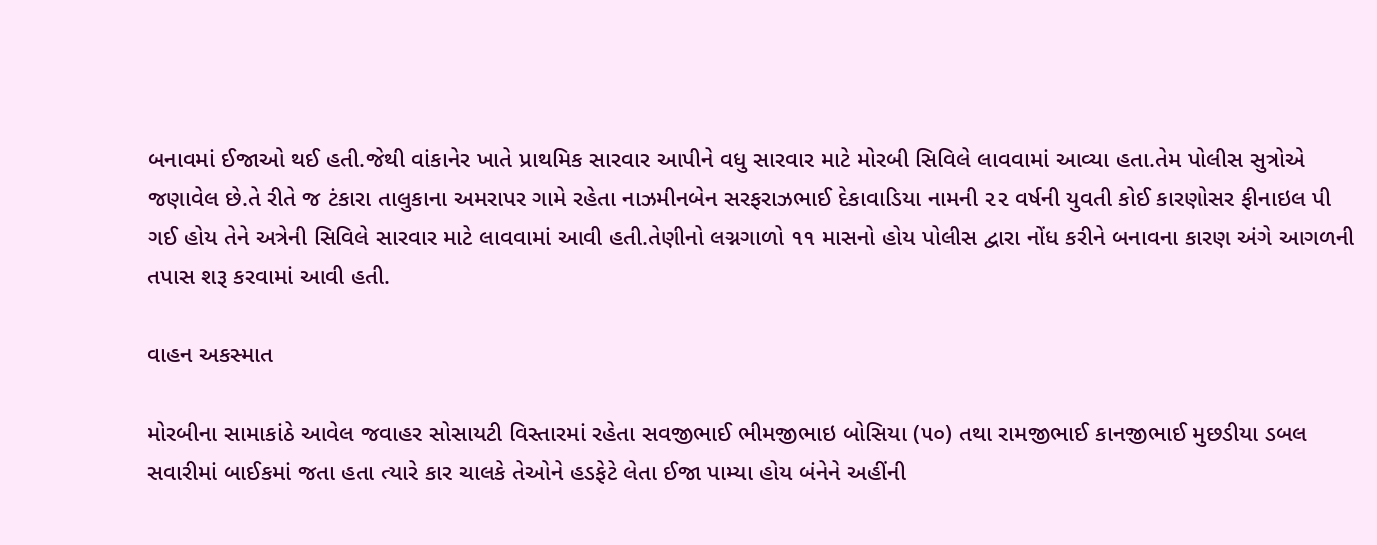બનાવમાં ઈજાઓ થઈ હતી.જેથી વાંકાનેર ખાતે પ્રાથમિક સારવાર આપીને વધુ સારવાર માટે મોરબી સિવિલે લાવવામાં આવ્યા હતા.તેમ પોલીસ સુત્રોએ જણાવેલ છે.તે રીતે જ ટંકારા તાલુકાના અમરાપર ગામે રહેતા નાઝમીનબેન સરફરાઝભાઈ દેકાવાડિયા નામની ૨૨ વર્ષની યુવતી કોઈ કારણોસર ફીનાઇલ પી ગઈ હોય તેને અત્રેની સિવિલે સારવાર માટે લાવવામાં આવી હતી.તેણીનો લગ્નગાળો ૧૧ માસનો હોય પોલીસ દ્વારા નોંધ કરીને બનાવના કારણ અંગે આગળની તપાસ શરૂ કરવામાં આવી હતી.

વાહન અકસ્માત

મોરબીના સામાકાંઠે આવેલ જવાહર સોસાયટી વિસ્તારમાં રહેતા સવજીભાઈ ભીમજીભાઇ બોસિયા (૫૦) તથા રામજીભાઈ કાનજીભાઈ મુછડીયા ડબલ સવારીમાં બાઈકમાં જતા હતા ત્યારે કાર ચાલકે તેઓને હડફેટે લેતા ઈજા પામ્યા હોય બંનેને અહીંની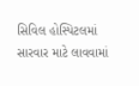સિવિલ હોસ્પિટલમાં સારવાર માટે લાવવામાં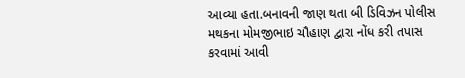આવ્યા હતા.બનાવની જાણ થતા બી ડિવિઝન પોલીસ મથકના મોમજીભાઇ ચૌહાણ દ્વારા નોંધ કરી તપાસ કરવામાં આવી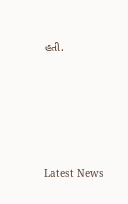હતી.






Latest News